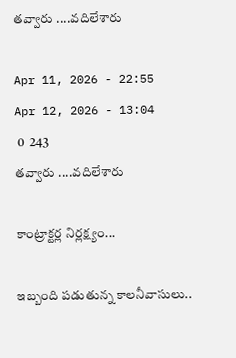తవ్వారు ....వదిలేశారు

Apr 11, 2026 - 22:55
Apr 12, 2026 - 13:04
 0  243
తవ్వారు ....వదిలేశారు

కాంట్రాక్టర్ల నిర్లక్ష్యం...

ఇబ్బంది పడుతున్న కాలనీవాసులు..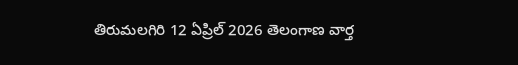తిరుమలగిరి 12 ఏప్రిల్ 2026 తెలంగాణ వార్త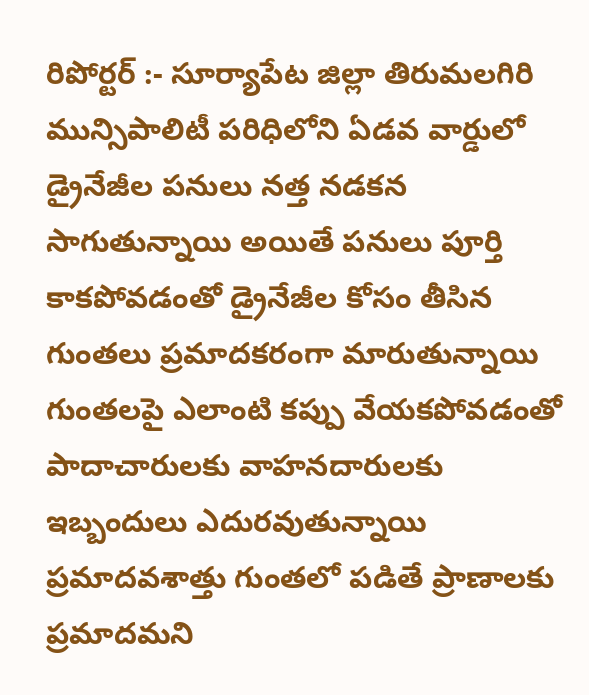రిపోర్టర్ :- సూర్యాపేట జిల్లా తిరుమలగిరి మున్సిపాలిటీ పరిధిలోని ఏడవ వార్డులో డ్రైనేజీల పనులు నత్త నడకన సాగుతున్నాయి అయితే పనులు పూర్తి కాకపోవడంతో డ్రైనేజీల కోసం తీసిన గుంతలు ప్రమాదకరంగా మారుతున్నాయి గుంతలపై ఎలాంటి కప్పు వేయకపోవడంతో పాదాచారులకు వాహనదారులకు ఇబ్బందులు ఎదురవుతున్నాయి ప్రమాదవశాత్తు గుంతలో పడితే ప్రాణాలకు ప్రమాదమని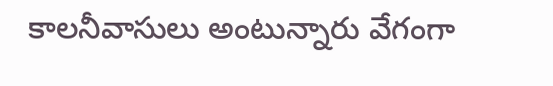కాలనీవాసులు అంటున్నారు వేగంగా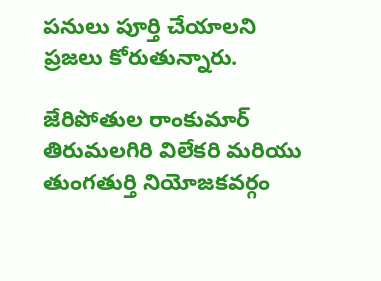పనులు పూర్తి చేయాలని ప్రజలు కోరుతున్నారు.

జేరిపోతుల రాంకుమార్ తిరుమలగిరి విలేకరి మరియు తుంగతుర్తి నియోజకవర్గం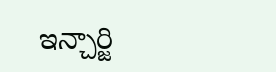ఇన్చార్జి